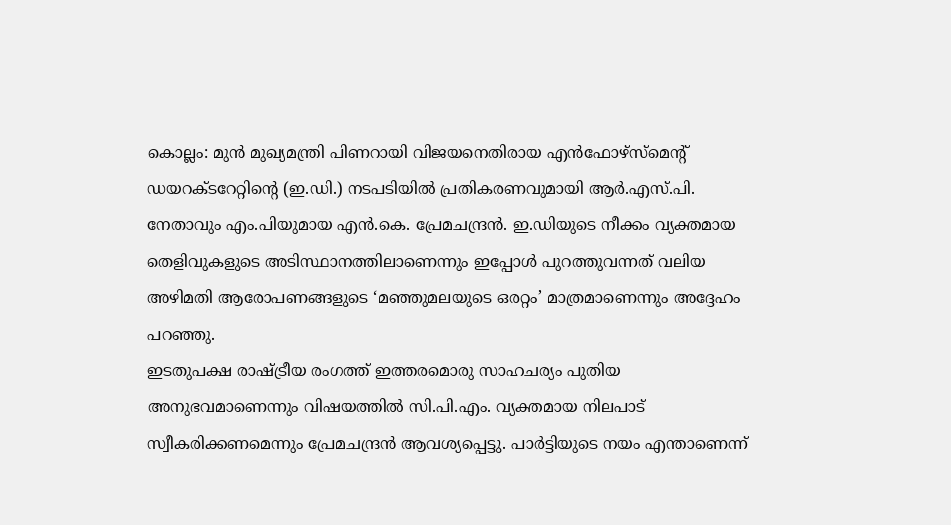കൊല്ലം: മുൻ മുഖ്യമന്ത്രി പിണറായി വിജയനെതിരായ എൻഫോഴ്സ്മെന്റ് ഡയറക്ടറേറ്റിന്റെ (ഇ.ഡി.) നടപടിയിൽ പ്രതികരണവുമായി ആർ.എസ്.പി. നേതാവും എം.പിയുമായ എൻ.കെ. പ്രേമചന്ദ്രൻ. ഇ.ഡിയുടെ നീക്കം വ്യക്തമായ തെളിവുകളുടെ അടിസ്ഥാനത്തിലാണെന്നും ഇപ്പോൾ പുറത്തുവന്നത് വലിയ അഴിമതി ആരോപണങ്ങളുടെ ‘മഞ്ഞുമലയുടെ ഒരറ്റം’ മാത്രമാണെന്നും അദ്ദേഹം പറഞ്ഞു.
ഇടതുപക്ഷ രാഷ്ട്രീയ രംഗത്ത് ഇത്തരമൊരു സാഹചര്യം പുതിയ അനുഭവമാണെന്നും വിഷയത്തിൽ സി.പി.എം. വ്യക്തമായ നിലപാട് സ്വീകരിക്കണമെന്നും പ്രേമചന്ദ്രൻ ആവശ്യപ്പെട്ടു. പാർട്ടിയുടെ നയം എന്താണെന്ന്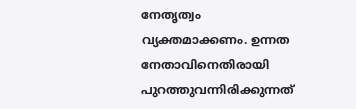നേതൃത്വം വ്യക്തമാക്കണം. ഉന്നത നേതാവിനെതിരായി പുറത്തുവന്നിരിക്കുന്നത്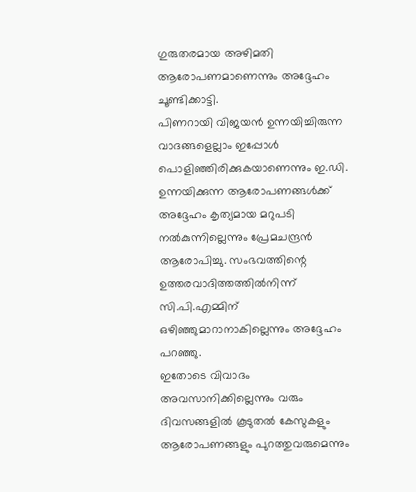ഗുരുതരമായ അഴിമതി ആരോപണമാണെന്നും അദ്ദേഹം ചൂണ്ടിക്കാട്ടി.
പിണറായി വിജയൻ ഉന്നയിച്ചിരുന്ന വാദങ്ങളെല്ലാം ഇപ്പോൾ പൊളിഞ്ഞിരിക്കുകയാണെന്നും ഇ.ഡി. ഉന്നയിക്കുന്ന ആരോപണങ്ങൾക്ക് അദ്ദേഹം കൃത്യമായ മറുപടി നൽകുന്നില്ലെന്നും പ്രേമചന്ദ്രൻ ആരോപിച്ചു. സംഭവത്തിന്റെ ഉത്തരവാദിത്തത്തിൽനിന്ന് സി.പി.എമ്മിന് ഒഴിഞ്ഞുമാറാനാകില്ലെന്നും അദ്ദേഹം പറഞ്ഞു.
ഇതോടെ വിവാദം അവസാനിക്കില്ലെന്നും വരും ദിവസങ്ങളിൽ കൂടുതൽ കേസുകളും ആരോപണങ്ങളും പുറത്തുവരുമെന്നും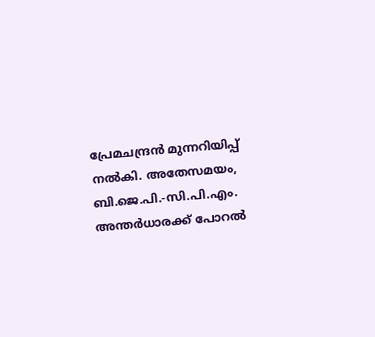പ്രേമചന്ദ്രൻ മുന്നറിയിപ്പ് നൽകി. അതേസമയം, ബി.ജെ.പി.-സി.പി.എം. അന്തർധാരക്ക് പോറൽ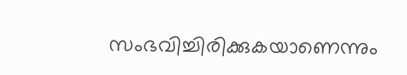സംഭവിച്ചിരിക്കുകയാണെന്നും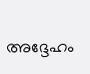അദ്ദേഹം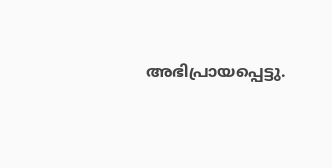അഭിപ്രായപ്പെട്ടു.